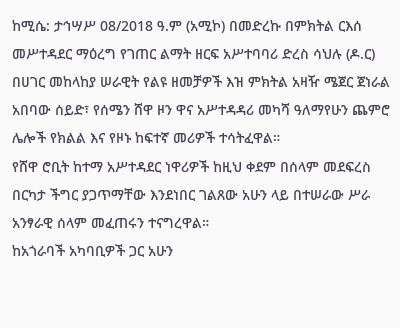ከሚሴ: ታኅሣሥ 08/2018 ዓ.ም (አሚኮ) በመድረኩ በምክትል ርእሰ መሥተዳደር ማዕረግ የገጠር ልማት ዘርፍ አሥተባባሪ ድረስ ሳህሉ (ዶ.ር) በሀገር መከላከያ ሠራዊት የልዩ ዘመቻዎች እዝ ምክትል አዛዥ ሜጀር ጀነራል አበባው ሰይድ፣ የሰሜን ሸዋ ዞን ዋና አሥተዳዳሪ መካሻ ዓለማየሁን ጨምሮ ሌሎች የክልል እና የዞኑ ከፍተኛ መሪዎች ተሳትፈዋል።
የሸዋ ሮቢት ከተማ አሥተዳደር ነዋሪዎች ከዚህ ቀደም በሰላም መደፍረስ በርካታ ችግር ያጋጥማቸው እንደነበር ገልጸው አሁን ላይ በተሠራው ሥራ አንፃራዊ ሰላም መፈጠሩን ተናግረዋል።
ከአጎራባች አካባቢዎች ጋር አሁን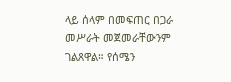ላይ ሰላም በመፍጠር በጋራ መሥራት መጀመራቸውንም ገልጸዋል። የሰሜን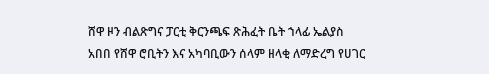ሸዋ ዞን ብልጽግና ፓርቲ ቅርንጫፍ ጽሕፈት ቤት ኀላፊ ኤልያስ አበበ የሸዋ ሮቢትን እና አካባቢውን ሰላም ዘላቂ ለማድረግ የሀገር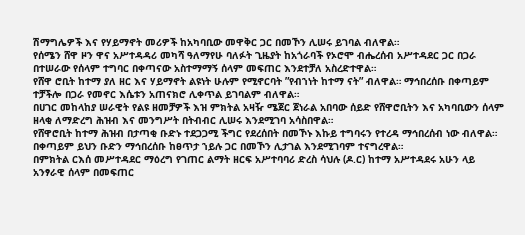ሽማግሌዎች እና የሃይማኖት መሪዎች ከአካባቢው መዋቅር ጋር በመኾን ሊሠሩ ይገባል ብለዋል።
የሰሜን ሸዋ ዞን ዋና አሥተዳዳሪ መካሻ ዓለማየሁ ባለፉት ጊዜያት ከአጎራባች የኦሮሞ ብሔረሰብ አሥተዳደር ጋር በጋራ በተሠራው የሰላም ተግባር በቀጣናው አስተማማኝ ሰላም መፍጠር እንደተቻለ አስረድተዋል።
የሸዋ ሮቢት ከተማ ያለ ዘር እና ሃይማኖት ልዩነት ሁሉም የሚኖርባት ”የብኀነት ከተማ ናት” ብለዋል። ማኅበረሰቡ በቀጣይም ተቻችሎ በጋራ የመኖር እሴቱን አጠናክሮ ሊቀጥል ይገባልም ብለዋል።
በሀገር መከላከያ ሠራዊት የልዩ ዘመቻዎች እዝ ምክትል አዛዥ ሜጀር ጀነራል አበባው ሰይድ የሸዋሮቢትን እና አካባቢውን ሰላም ዘላቂ ለማድረግ ሕዝብ እና መንግሥት በትብብር ሊሠሩ እንደሚገባ አሳስበዋል።
የሸዋሮቢት ከተማ ሕዝብ በታጣቂ ቡድኑ ተደጋጋሚ ችግር የደረሰበት በመኾኑ እኩይ ተግባሩን የተረዳ ማኅበረሰብ ነው ብለዋል። በቀጣይም ይህን ቡድን ማኅበረሰቡ ከፀጥታ ኀይሉ ጋር በመኾን ሊታገል እንደሚገባም ተናግረዋል።
በምክትል ርእሰ መሥተዳደር ማዕረግ የገጠር ልማት ዘርፍ አሥተባባሪ ድረስ ሳህሉ (ዶ.ር) ከተማ አሥተዳደሩ አሁን ላይ አንፃራዊ ሰላም በመፍጠር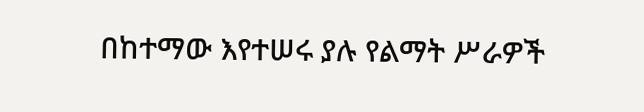በከተማው እየተሠሩ ያሉ የልማት ሥራዎች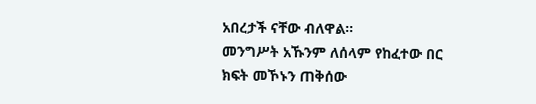አበረታች ናቸው ብለዋል።
መንግሥት አኹንም ለሰላም የከፈተው በር ክፍት መኾኑን ጠቅሰው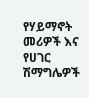የሃይማኖት መሪዎች እና የሀገር ሽማግሌዎች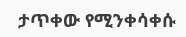ታጥቀው የሚንቀሳቀሱ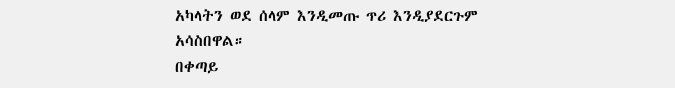አካላትን ወደ ሰላም እንዲመጡ ጥሪ እንዲያደርጉም አሳስበዋል።
በቀጣይ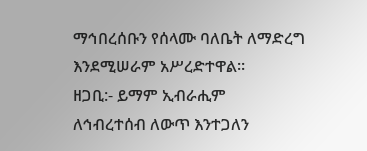ማኅበረሰቡን የሰላሙ ባለቤት ለማድረግ እንደሚሠራም አሥረድተዋል።
ዘጋቢ:- ይማም ኢብራሒም
ለኅብረተሰብ ለውጥ እንተጋለን